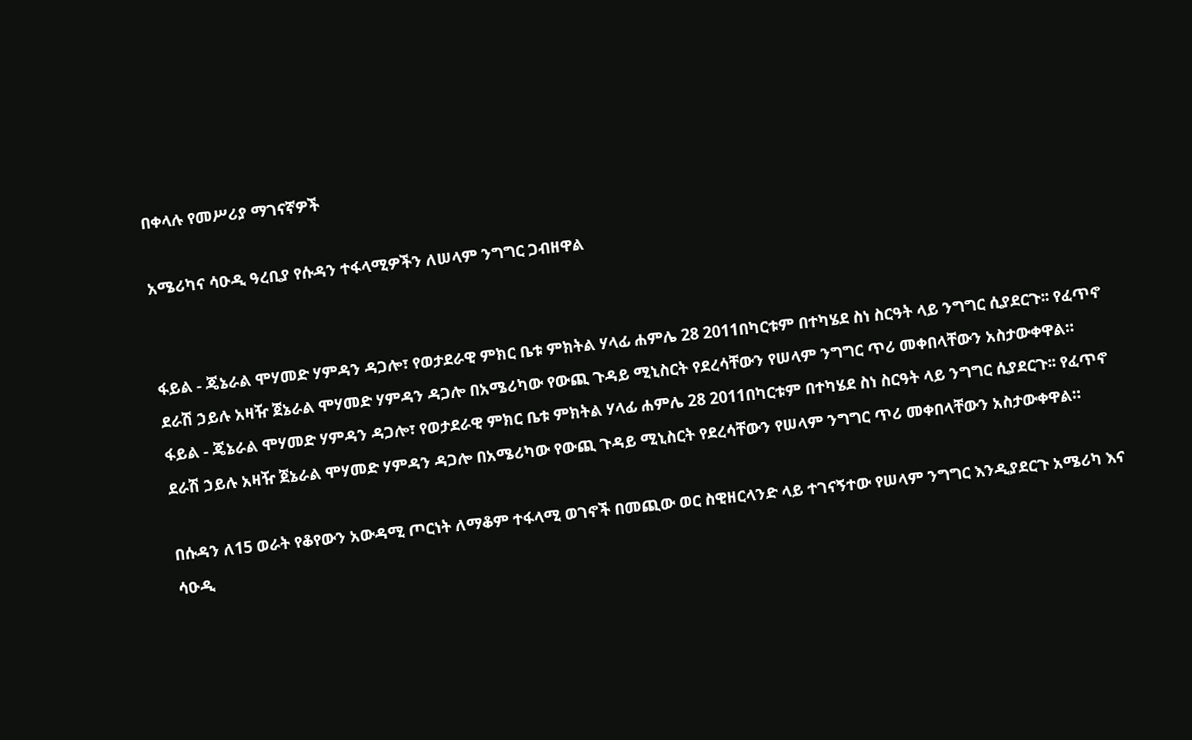በቀላሉ የመሥሪያ ማገናኛዎች

አሜሪካና ሳዑዲ ዓረቢያ የሱዳን ተፋላሚዎችን ለሠላም ንግግር ጋብዘዋል


ፋይል - ጄኔራል ሞሃመድ ሃምዳን ዳጋሎ፣ የወታደራዊ ምክር ቤቱ ምክትል ሃላፊ ሐምሌ 28 2011በካርቱም በተካሄደ ስነ ስርዓት ላይ ንግግር ሲያደርጉ፡፡ የፈጥኖ ደራሽ ኃይሉ አዛዥ ጀኔራል ሞሃመድ ሃምዳን ዳጋሎ በአሜሪካው የውጪ ጉዳይ ሚኒስርት የደረሳቸውን የሠላም ንግግር ጥሪ መቀበላቸውን አስታውቀዋል።
ፋይል - ጄኔራል ሞሃመድ ሃምዳን ዳጋሎ፣ የወታደራዊ ምክር ቤቱ ምክትል ሃላፊ ሐምሌ 28 2011በካርቱም በተካሄደ ስነ ስርዓት ላይ ንግግር ሲያደርጉ፡፡ የፈጥኖ ደራሽ ኃይሉ አዛዥ ጀኔራል ሞሃመድ ሃምዳን ዳጋሎ በአሜሪካው የውጪ ጉዳይ ሚኒስርት የደረሳቸውን የሠላም ንግግር ጥሪ መቀበላቸውን አስታውቀዋል።

በሱዳን ለ15 ወራት የቆየውን አውዳሚ ጦርነት ለማቆም ተፋላሚ ወገኖች በመጪው ወር ስዊዘርላንድ ላይ ተገናኝተው የሠላም ንግግር እንዲያደርጉ አሜሪካ እና ሳዑዲ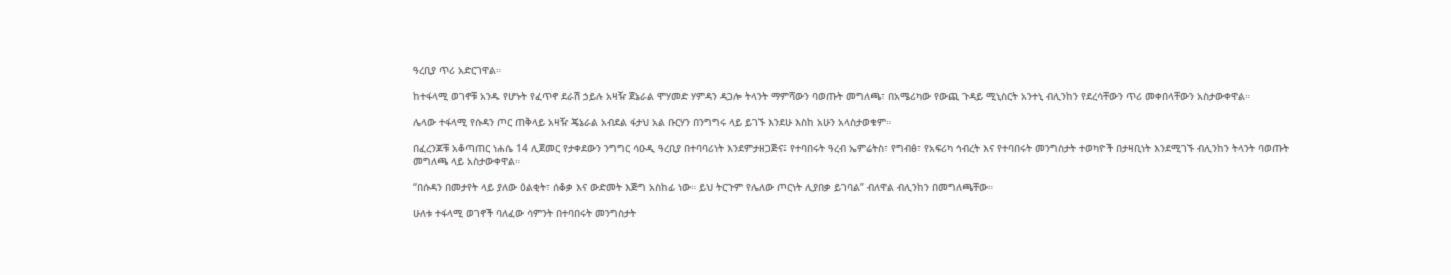ዓረቢያ ጥሪ አድርገዋል።

ከተፋላሚ ወገኖቹ አንዱ የሆኑት የፈጥኖ ደራሽ ኃይሉ አዛዥ ጀኔራል ሞሃመድ ሃምዳን ዳጋሎ ትላንት ማምሻውን ባወጡት መግለጫ፣ በአሜሪካው የውጪ ጉዳይ ሚኒስርት አንተኒ ብሊንከን የደረሳቸውን ጥሪ መቀበላቸውን አስታውቀዋል።

ሌላው ተፋላሚ የሱዳን ጦር ጠቅላይ አዛዥ ጄኔራል አብደል ፋታህ አል ቡርሃን በንግግሩ ላይ ይገኙ እንደሁ እስከ አሁን አላስታወቁም።

በፈረንጆቹ አቆጣጠር ነሐሴ 14 ሊጀመር የታቀደውን ንግግር ሳዑዲ ዓረቢያ በተባባሪነት እንደምታዘጋጅና፤ የተባበሩት ዓረብ ኤምሬትስ፣ የግብፅ፣ የአፍሪካ ኅብረት እና የተባበሩት መንግስታት ተወካዮች በታዛቢነት እንደሚገኙ ብሊንከን ትላንት ባወጡት መግለጫ ላይ አስታውቀዋል።

“በሱዳን በመታየት ላይ ያለው ዕልቂት፣ ሰቆቃ እና ውድመት እጅግ አስከፊ ነው። ይህ ትርጉም የሌለው ጦርነት ሊያበቃ ይገባል” ብለዋል ብሊንከን በመግለጫቸው።

ሁለቱ ተፋላሚ ወገኖች ባለፈው ሳምንት በተባበሩት መንግስታት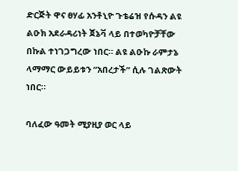ድርጅት ዋና ፀሃፊ አንቶኒዮ ጉቴሬዝ የሱዳን ልዩ ልዑክ አደራዳሪነት ጀኔቫ ላይ በተወካዮቻቸው በኩል ተነገጋግረው ነበር። ልዩ ልዑኩ ራምታኔ ላማማር ውይይቱን “አበረታች” ሲሉ ገልጽውት ነበር።

ባለፈው ዓመት ሚያዚያ ወር ላይ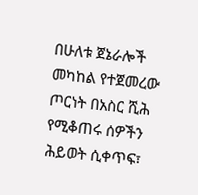በሁለቱ ጀኔራሎች መካከል የተጀመረው ጦርነት በአስር ሺሕ የሚቆጠሩ ሰዎችን ሕይወት ሲቀጥፍ፣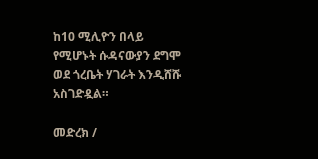ከ10 ሚሊዮን በላይ የሚሆኑት ሱዳናውያን ደግሞ ወደ ጎረቤት ሃገራት እንዲሸሹ አስገድዷል።

መድረክ /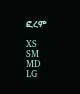ፎረም

XS
SM
MD
LG